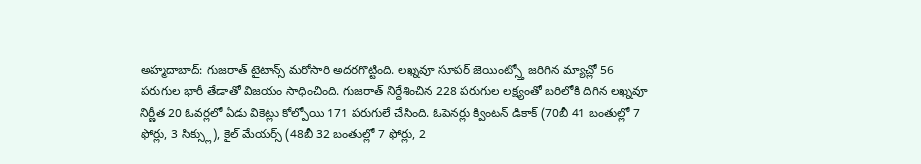అహ్మదాబాద్: గుజరాత్ టైటాన్స్ మరోసారి అదరగొట్టింది. లఖ్నవూ సూపర్ జెయింట్స్తో జరిగిన మ్యాచ్లో 56 పరుగుల భారీ తేడాతో విజయం సాధించింది. గుజరాత్ నిర్దేశించిన 228 పరుగుల లక్ష్యంతో బరిలోకి దిగిన లఖ్నవూ నిర్ణీత 20 ఓవర్లలో ఏడు వికెట్లు కోల్పోయి 171 పరుగులే చేసింది. ఓపెనర్లు క్వింటన్ డికాక్ (70బీ 41 బంతుల్లో 7 ఫోర్లు, 3 సిక్స్లు), కైల్ మేయర్స్ (48బీ 32 బంతుల్లో 7 ఫోర్లు, 2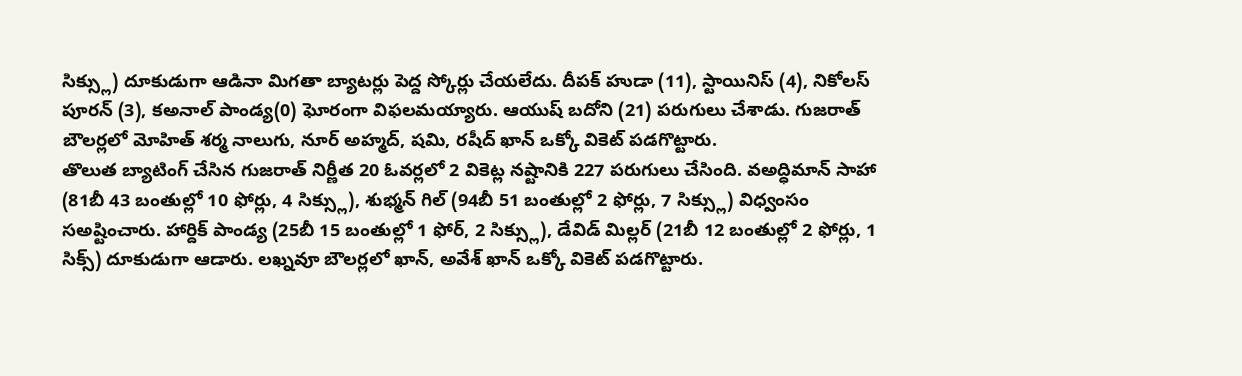సిక్స్లు) దూకుడుగా ఆడినా మిగతా బ్యాటర్లు పెద్ద స్కోర్లు చేయలేదు. దీపక్ హుడా (11), స్టాయినిస్ (4), నికోలస్ పూరన్ (3), కఅనాల్ పాండ్య(0) ఘోరంగా విఫలమయ్యారు. ఆయుష్ బదోని (21) పరుగులు చేశాడు. గుజరాత్ బౌలర్లలో మోహిత్ శర్మ నాలుగు, నూర్ అహ్మద్, షమి, రషీద్ ఖాన్ ఒక్కో వికెట్ పడగొట్టారు.
తొలుత బ్యాటింగ్ చేసిన గుజరాత్ నిర్ణీత 20 ఓవర్లలో 2 వికెట్ల నష్టానికి 227 పరుగులు చేసింది. వఅద్ధిమాన్ సాహా (81బీ 43 బంతుల్లో 10 ఫోర్లు, 4 సిక్స్లు), శుభ్మన్ గిల్ (94బీ 51 బంతుల్లో 2 ఫోర్లు, 7 సిక్స్లు) విధ్వంసం సఅష్టించారు. హార్దిక్ పాండ్య (25బీ 15 బంతుల్లో 1 ఫోర్, 2 సిక్స్లు), డేవిడ్ మిల్లర్ (21బీ 12 బంతుల్లో 2 ఫోర్లు, 1 సిక్స్) దూకుడుగా ఆడారు. లఖ్నవూ బౌలర్లలో ఖాన్, అవేశ్ ఖాన్ ఒక్కో వికెట్ పడగొట్టారు.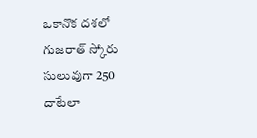ఒకానొక దశలో గుజరాత్ స్కోరు సులువుగా 250 దాటేలా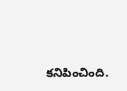కనిపించింది.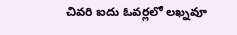చివరి ఐదు ఓవర్లలో లఖ్నవూ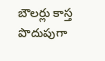బౌలర్లు కాస్త పొదుపుగా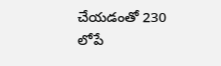చేయడంతో 230 లోపే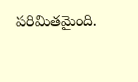పరిమితమైంది.